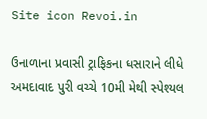Site icon Revoi.in

ઉનાળાના પ્રવાસી ટ્રાફિકના ધસારાને લીધે અમદાવાદ પુરી વચ્ચે 10મી મેથી સ્પેશ્યલ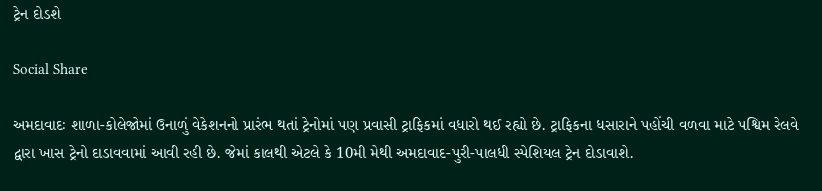ટ્રેન દોડશે

Social Share

અમદાવાદઃ શાળા-કોલેજોમાં ઉનાળું વેકેશનનો પ્રારંભ થતાં ટ્રેનોમાં પણ પ્રવાસી ટ્રાફિકમાં વધારો થઈ રહ્યો છે. ટ્રાફિકના ધસારાને પહોંચી વળવા માટે પશ્વિમ રેલવે દ્વારા ખાસ ટ્રેનો દાડાવવામાં આવી રહી છે. જેમાં કાલથી એટલે કે 10મી મેથી અમદાવાદ-પુરી-પાલધી સ્પેશિયલ ટ્રેન દોડાવાશે.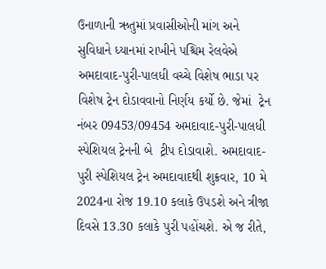ઉનાળાની ઋતુમાં પ્રવાસીઓની માંગ અને સુવિધાને ધ્યાનમાં રાખીને પશ્ચિમ રેલવેએ અમદાવાદ-પુરી-પાલધી વચ્ચે વિશેષ ભાડા પર વિશેષ ટ્રેન દોડાવવાનો નિર્ણય કર્યો છે. જેમાં  ટ્રેન નંબર 09453/09454 અમદાવાદ-પુરી-પાલધી સ્પેશિયલ ટ્રેનની બે  ટ્રીપ દોડાવાશે. અમદાવાદ-પુરી સ્પેશિયલ ટ્રેન અમદાવાદથી શુક્રવાર, 10 મે 2024ના રોજ 19.10 કલાકે ઉપડશે અને ત્રીજા દિવસે 13.30 કલાકે પુરી પહોંચશે. એ જ રીતે,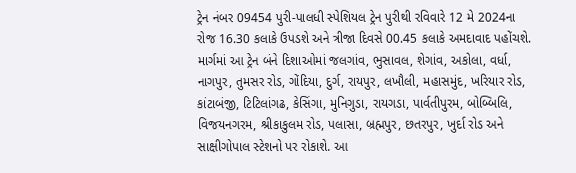ટ્રેન નંબર 09454 પુરી-પાલધી સ્પેશિયલ ટ્રેન પુરીથી રવિવારે 12 મે 2024ના રોજ 16.30 કલાકે ઉપડશે અને ત્રીજા દિવસે 00.45 કલાકે અમદાવાદ પહોંચશે. માર્ગમાં આ ટ્રેન બંને દિશાઓમાં જલગાંવ, ભુસાવલ, શેગાંવ, અકોલા, વર્ધા, નાગપુર, તુમસર રોડ, ગોંદિયા, દુર્ગ, રાયપુર, લખૌલી, મહાસમુંદ, ખરિયાર રોડ, કાંટાબંજી, ટિટિલાંગઢ, કેસિંગા, મુનિગુડા, રાયગડા, પાર્વતીપુરમ, બોબ્બિલિ, વિજયનગરમ, શ્રીકાકુલમ રોડ, પલાસા, બ્રહ્મપુર, છતરપુર, ખુર્દા રોડ અને સાક્ષીગોપાલ સ્ટેશનો પર રોકાશે. આ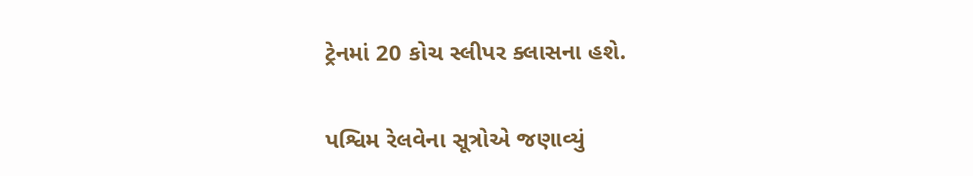ટ્રેનમાં 20 કોચ સ્લીપર ક્લાસના હશે.

પશ્વિમ રેલવેના સૂત્રોએ જણાવ્યું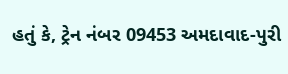હતું કે, ટ્રેન નંબર 09453 અમદાવાદ-પુરી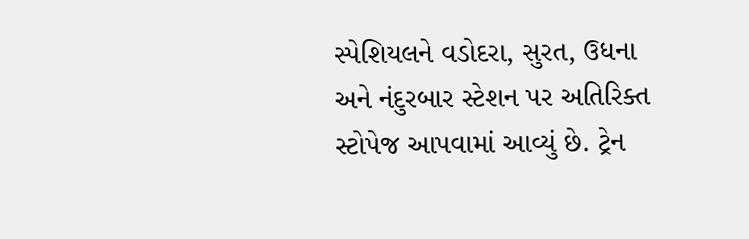સ્પેશિયલને વડોદરા, સુરત, ઉધના અને નંદુરબાર સ્ટેશન પર અતિરિક્ત સ્ટોપેજ આપવામાં આવ્યું છે. ટ્રેન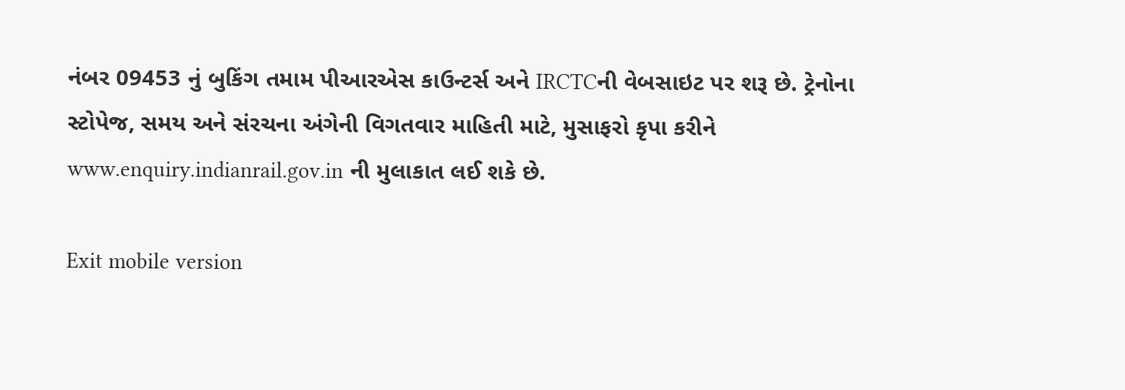નંબર 09453 નું બુકિંગ તમામ પીઆરએસ કાઉન્ટર્સ અને IRCTCની વેબસાઇટ પર શરૂ છે. ટ્રેનોના સ્ટોપેજ, સમય અને સંરચના અંગેની વિગતવાર માહિતી માટે, મુસાફરો કૃપા કરીને www.enquiry.indianrail.gov.in ની મુલાકાત લઈ શકે છે.

Exit mobile version